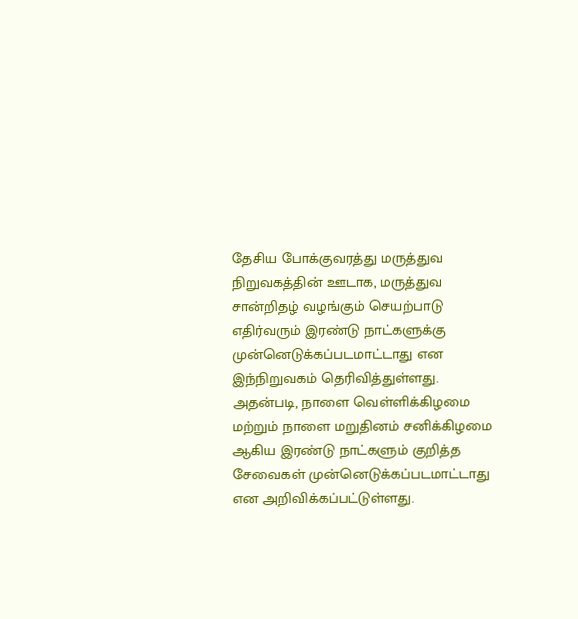தேசிய போக்குவரத்து மருத்துவ நிறுவகத்தின் ஊடாக, மருத்துவ சான்றிதழ் வழங்கும் செயற்பாடு எதிர்வரும் இரண்டு நாட்களுக்கு முன்னெடுக்கப்படமாட்டாது என இந்நிறுவகம் தெரிவித்துள்ளது.
அதன்படி, நாளை வெள்ளிக்கிழமை மற்றும் நாளை மறுதினம் சனிக்கிழமை ஆகிய இரண்டு நாட்களும் குறித்த சேவைகள் முன்னெடுக்கப்படமாட்டாது என அறிவிக்கப்பட்டுள்ளது.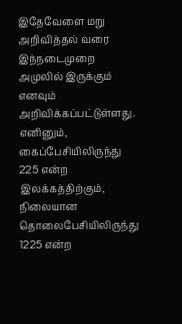இதேவேளை மறு அறிவித்தல் வரை இந்நடைமுறை அமுலில் இருக்கும் எனவும் அறிவிக்கப்பட்டுள்ளது.
எனினும், கைப்பேசியிலிருந்து 225 என்ற இலக்கத்திற்கும், நிலையான தொலைபேசியிலிருந்து 1225 என்ற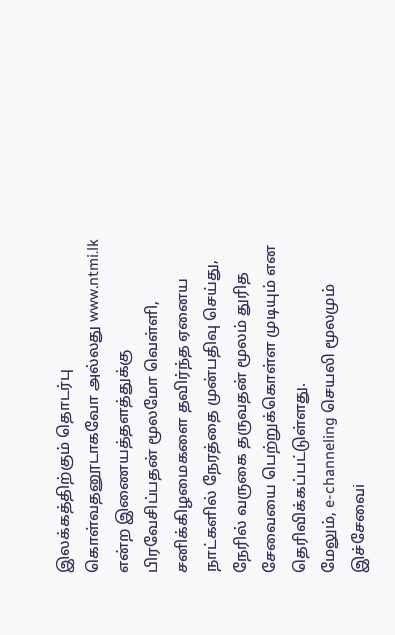இலக்கத்திற்கும் தொடர்பு கொள்வதனூடாகவோ அல்லது www.ntmi.lk என்ற இணையத்தளத்துக்கு பிரவேசிப்பதன் மூலமோ வெள்ளி, சனிக்கிழமைகளை தவிர்ந்த ஏனைய நாட்களில் நேரத்தை முன்பதிவு செய்து, நேரில் வருகை தருவதன் மூலம் துரித சேவையை பெற்றுக்கொள்ள முடியும் என தெரிவிக்கப்பட்டுள்ளது.
மேலும், e-channeling செயலி மூலமும் இச்சேவைi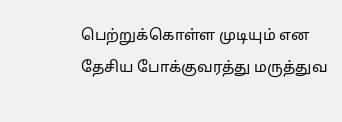பெற்றுக்கொள்ள முடியும் என தேசிய போக்குவரத்து மருத்துவ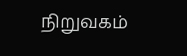நிறுவகம்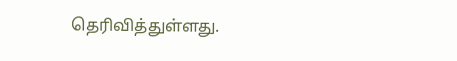தெரிவித்துள்ளது.